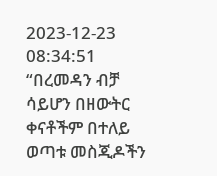2023-12-23 08:34:51
“በረመዳን ብቻ ሳይሆን በዘውትር ቀናቶችም በተለይ ወጣቱ መስጂዶችን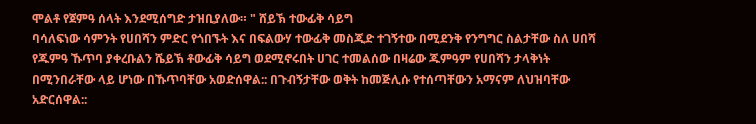ሞልቶ የጀምዓ ሰላት እንደሚሰግድ ታዝቢያለው። " ሸይኽ ተውፊቅ ሳይግ
ባሳለፍነው ሳምንት የሀበሻን ምድር የጎበኙት እና በፍልውሃ ተውፊቅ መስጂድ ተገኝተው በሚደንቅ የንግግር ስልታቸው ስለ ሀበሻ የጁምዓ ኹጥባ ያቀረቡልን ሼይኽ ቶውፊቅ ሳይግ ወደሚኖሩበት ሀገር ተመልሰው በዛሬው ጁምዓም የሀበሻን ታላቅነት በሚንበራቸው ላይ ሆነው በኹጥባቸው አወድሰዋል:: በጉብኝታቸው ወቅት ከመጅሊሱ የተሰጣቸውን አማናም ለህዝባቸው አድርሰዋል::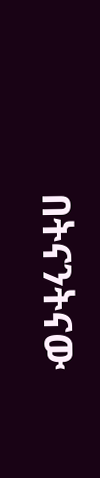በትናንትናው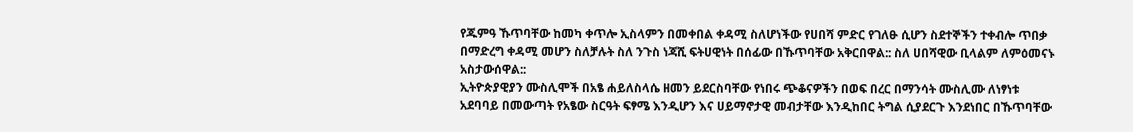የጁምዓ ኹጥባቸው ከመካ ቀጥሎ ኢስላምን በመቀበል ቀዳሚ ስለሆነችው የሀበሻ ምድር የገለፁ ሲሆን ስደተኞችን ተቀብሎ ጥበቃ በማድረግ ቀዳሚ መሆን ስለቻሉት ስለ ንጉስ ነጃሺ ፍትሀዊነት በሰፊው በኹጥባቸው አቅርበዋል:: ስለ ሀበሻዊው ቢላልም ለምዕመናኑ አስታውሰዋል::
ኢትዮጵያዊያን ሙስሊሞች በአፄ ሐይለስላሴ ዘመን ይደርስባቸው የነበሩ ጭቆናዎችን በወፍ በረር በማንሳት ሙስሊሙ ለነፃነቱ አደባባይ በመውጣት የአፄው ስርዓት ፍፃሜ እንዲሆን እና ሀይማኖታዊ መብታቸው እንዲከበር ትግል ሲያደርጉ እንደነበር በኹጥባቸው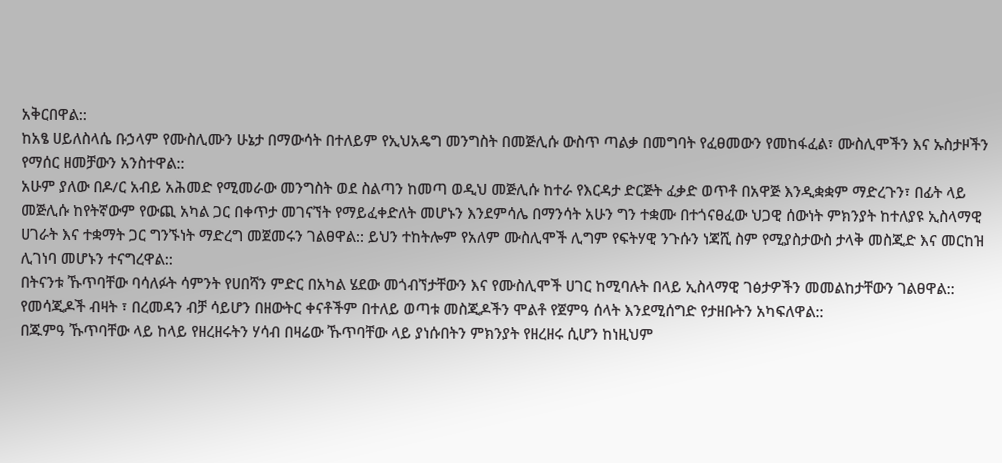አቅርበዋል::
ከአፄ ሀይለስላሴ ቡኃላም የሙስሊሙን ሁኔታ በማውሳት በተለይም የኢህአዴግ መንግስት በመጅሊሱ ውስጥ ጣልቃ በመግባት የፈፀመውን የመከፋፈል፣ ሙስሊሞችን እና ኡስታዞችን የማሰር ዘመቻውን አንስተዋል::
አሁም ያለው በዶ/ር አብይ አሕመድ የሚመራው መንግስት ወደ ስልጣን ከመጣ ወዲህ መጅሊሱ ከተራ የእርዳታ ድርጅት ፈቃድ ወጥቶ በአዋጅ እንዲቋቋም ማድረጉን፣ በፊት ላይ መጅሊሱ ከየትኛውም የውጪ አካል ጋር በቀጥታ መገናኘት የማይፈቀድለት መሆኑን እንደምሳሌ በማንሳት አሁን ግን ተቋሙ በተጎናፀፈው ህጋዊ ሰውነት ምክንያት ከተለያዩ ኢስላማዊ ሀገራት እና ተቋማት ጋር ግንኙነት ማድረግ መጀመሩን ገልፀዋል:: ይህን ተከትሎም የአለም ሙስሊሞች ሊግም የፍትሃዊ ንጉሱን ነጃሺ ስም የሚያስታውስ ታላቅ መስጂድ እና መርከዝ ሊገነባ መሆኑን ተናግረዋል::
በትናንቱ ኹጥባቸው ባሳለፉት ሳምንት የሀበሻን ምድር በአካል ሄደው መጎብኘታቸውን እና የሙስሊሞች ሀገር ከሚባሉት በላይ ኢስላማዊ ገፅታዎችን መመልከታቸውን ገልፀዋል:: የመሳጂዶች ብዛት ፣ በረመዳን ብቻ ሳይሆን በዘውትር ቀናቶችም በተለይ ወጣቱ መስጂዶችን ሞልቶ የጀምዓ ሰላት እንደሚሰግድ የታዘቡትን አካፍለዋል::
በጁምዓ ኹጥባቸው ላይ ከላይ የዘረዘሩትን ሃሳብ በዛሬው ኹጥባቸው ላይ ያነሱበትን ምክንያት የዘረዘሩ ሲሆን ከነዚህም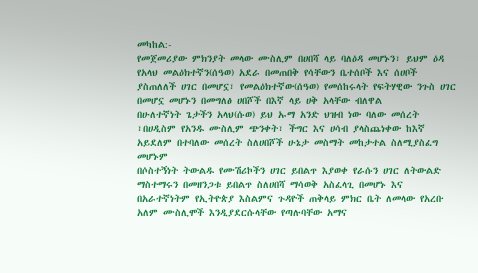መካከል:-
የመጀመሪያው ምክንያት መላው ሙስሊም በሀበሻ ላይ ባለዕዳ መሆኑን፣ ይህም ዕዳ የአላህ መልዕክተኛን(ሰዓወ) አደራ በመጠበቅ የሳቸውን ቤተሰቦች እና ሰሀቦች ያስጠለለች ሀገር በመሆኗ፣ የመልዕክተኛው(ሰዓወ) የመሰከሩላት የፍትሃዊው ንጉስ ሀገር በመሆኗ መሆኑን በመግለፅ ሀበሾች በእኛ ላይ ሀቅ አላቸው ብለዋል
በሁለተኛነት ጌታችን አላህ(ሱወ) ይህ ኡማ አንድ ህዝብ ነው ባለው መሰረት ፣በሀዲስም የአንዱ ሙስሊም ጭንቀት፣ ችግር እና ሀሳብ ያላስጨነቀው ከእኛ አይደለም በተባለው መሰረት ስለሀበሾች ሁኔታ መስማት መከታተል ስለሚያስፈግ መሆኑም
በሶስተኝነት ትውልዱ የሙሽሪኮችን ሀገር ይበልጥ እያወቀ የራሱን ሀገር ለትውልድ ማስተማሩን በመዘንጋቱ ይበልጥ ስለሀበሻ ማሳወቅ አስፈላጊ በመሆኑ እና
በአራተኛነትም የኢትዮጵያ እስልምና ጉዳዮች ጠቅላይ ምክር ቤት ለመላው የአረቡ አለም ሙስሊሞች እንዲያደርሱላቸው የጣሉባቸው አማና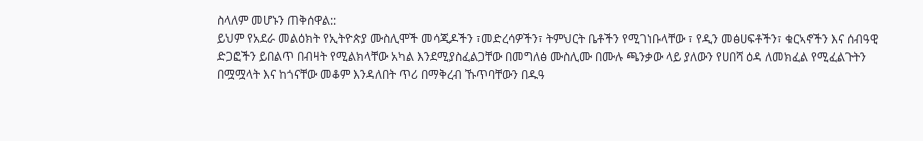ስላለም መሆኑን ጠቅሰዋል::
ይህም የአደራ መልዕክት የኢትዮጵያ ሙስሊሞች መሳጂዶችን ፣መድረሳዎችን፣ ትምህርት ቤቶችን የሚገነቡላቸው ፣ የዲን መፅሀፍቶችን፣ ቁርኣኖችን እና ሰብዓዊ ድጋፎችን ይበልጥ በብዛት የሚልክላቸው አካል እንደሚያስፈልጋቸው በመግለፅ ሙስሊሙ በሙሉ ጫንቃው ላይ ያለውን የሀበሻ ዕዳ ለመክፈል የሚፈልጉትን በሟሟላት እና ከጎናቸው መቆም እንዳለበት ጥሪ በማቅረብ ኹጥባቸውን በዱዓ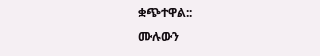ቋጭተዋል::
ሙሉውን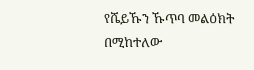የሼይኹን ኹጥባ መልዕክት በሚከተለው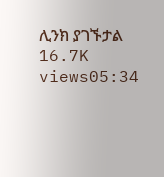ሊንክ ያገኙታል
16.7K views05:34